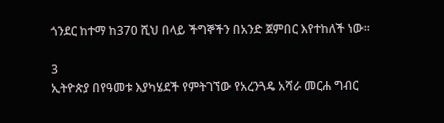ጎንደር ከተማ ከ370 ሺህ በላይ ችግኞችን በአንድ ጀምበር እየተከለች ነው።

3
ኢትዮጵያ በየዓመቱ እያካሄደች የምትገኘው የአረንጓዴ አሻራ መርሐ ግብር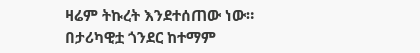ዛሬም ትኩረት እንደተሰጠው ነው።
በታሪካዊቷ ጎንደር ከተማም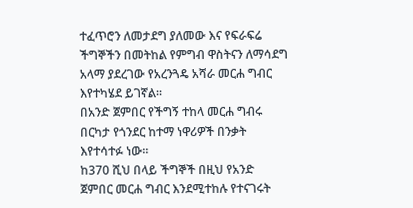ተፈጥሮን ለመታደግ ያለመው እና የፍራፍሬ ችግኞችን በመትከል የምግብ ዋስትናን ለማሳደግ አላማ ያደረገው የአረንጓዴ አሻራ መርሐ ግብር እየተካሄደ ይገኛል።
በአንድ ጀምበር የችግኝ ተከላ መርሐ ግብሩ በርካታ የጎንደር ከተማ ነዋሪዎች በንቃት እየተሳተፉ ነው።
ከ370 ሺህ በላይ ችግኞች በዚህ የአንድ ጀምበር መርሐ ግብር እንደሚተከሉ የተናገሩት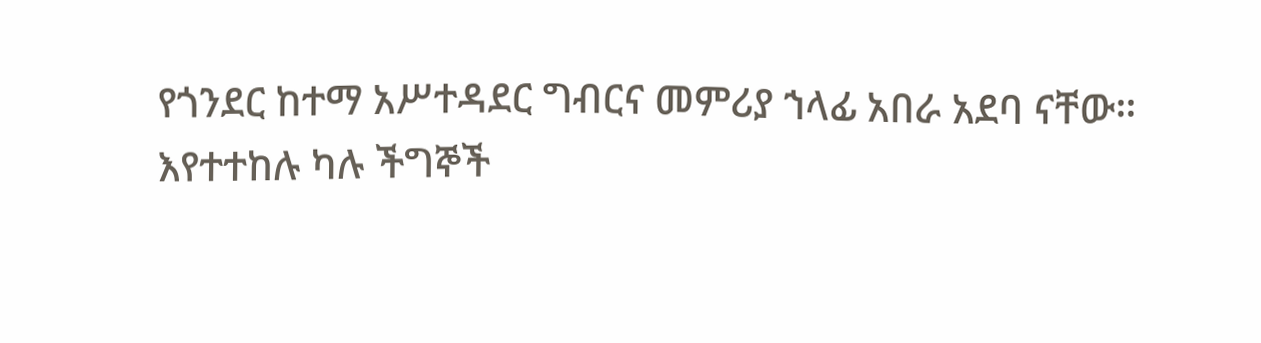የጎንደር ከተማ አሥተዳደር ግብርና መምሪያ ኀላፊ አበራ አደባ ናቸው።
እየተተከሉ ካሉ ችግኞች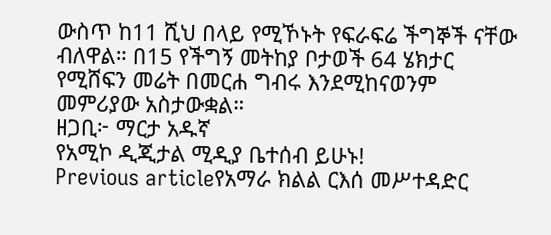ውስጥ ከ11 ሺህ በላይ የሚኾኑት የፍራፍሬ ችግኞች ናቸው ብለዋል። በ15 የችግኝ መትከያ ቦታወች 64 ሄክታር የሚሸፍን መሬት በመርሐ ግብሩ እንደሚከናወንም መምሪያው አስታውቋል።
ዘጋቢ፦ ማርታ አዱኛ
የአሚኮ ዲጂታል ሚዲያ ቤተሰብ ይሁኑ!
Previous articleየአማራ ክልል ርእሰ መሥተዳድር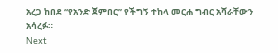አረጋ ከበደ “የአንድ ጀምበር” የችግኝ ተከላ መርሐ ግብር አሻራቸውን አሳረፉ።
Next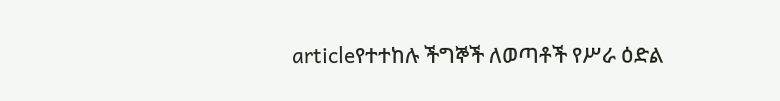articleየተተከሉ ችግኞች ለወጣቶች የሥራ ዕድል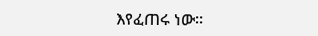እየፈጠሩ ነው።